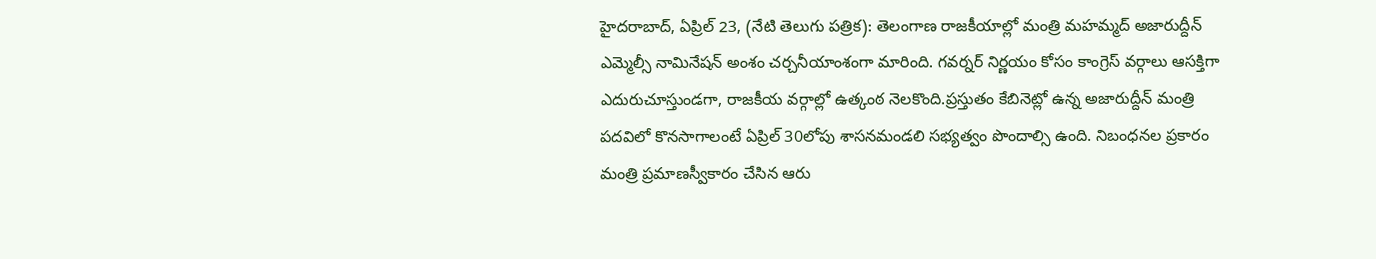హైదరాబాద్, ఏప్రిల్ 23, (నేటి తెలుగు పత్రిక): తెలంగాణ రాజకీయాల్లో మంత్రి మహమ్మద్ అజారుద్దీన్ ఎమ్మెల్సీ నామినేషన్ అంశం చర్చనీయాంశంగా మారింది. గవర్నర్ నిర్ణయం కోసం కాంగ్రెస్ వర్గాలు ఆసక్తిగా ఎదురుచూస్తుండగా, రాజకీయ వర్గాల్లో ఉత్కంఠ నెలకొంది.ప్రస్తుతం కేబినెట్లో ఉన్న అజారుద్దీన్ మంత్రి పదవిలో కొనసాగాలంటే ఏప్రిల్ 30లోపు శాసనమండలి సభ్యత్వం పొందాల్సి ఉంది. నిబంధనల ప్రకారం మంత్రి ప్రమాణస్వీకారం చేసిన ఆరు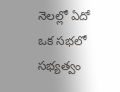నెలల్లో ఏదో ఒక సభలో సభ్యత్వం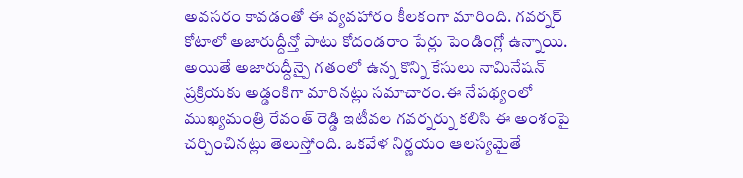అవసరం కావడంతో ఈ వ్యవహారం కీలకంగా మారింది. గవర్నర్ కోటాలో అజారుద్దీన్తో పాటు కోదండరాం పేర్లు పెండింగ్లో ఉన్నాయి. అయితే అజారుద్దీన్పై గతంలో ఉన్న కొన్ని కేసులు నామినేషన్ ప్రక్రియకు అడ్డంకిగా మారినట్లు సమాచారం.ఈ నేపథ్యంలో ముఖ్యమంత్రి రేవంత్ రెడ్డి ఇటీవల గవర్నర్ను కలిసి ఈ అంశంపై చర్చించినట్లు తెలుస్తోంది. ఒకవేళ నిర్ణయం ఆలస్యమైతే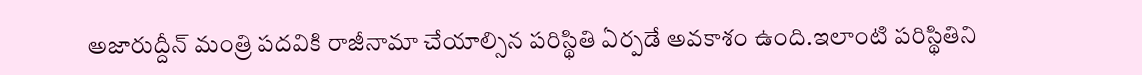అజారుద్దీన్ మంత్రి పదవికి రాజీనామా చేయాల్సిన పరిస్థితి ఏర్పడే అవకాశం ఉంది.ఇలాంటి పరిస్థితిని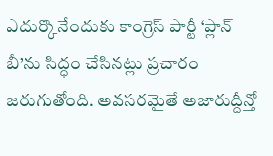ఎదుర్కొనేందుకు కాంగ్రెస్ పార్టీ ‘ప్లాన్ బీ’ను సిద్ధం చేసినట్లు ప్రచారం జరుగుతోంది. అవసరమైతే అజారుద్దీన్తో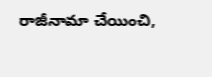రాజీనామా చేయించి,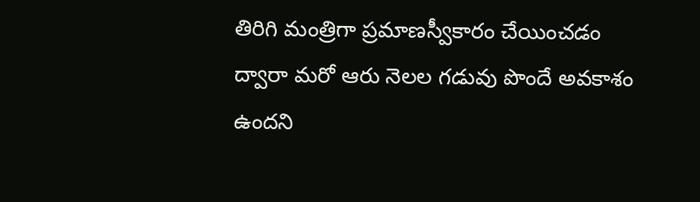తిరిగి మంత్రిగా ప్రమాణస్వీకారం చేయించడం ద్వారా మరో ఆరు నెలల గడువు పొందే అవకాశం ఉందని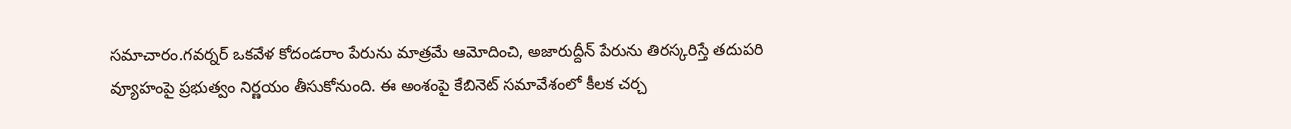సమాచారం.గవర్నర్ ఒకవేళ కోదండరాం పేరును మాత్రమే ఆమోదించి, అజారుద్దీన్ పేరును తిరస్కరిస్తే తదుపరి వ్యూహంపై ప్రభుత్వం నిర్ణయం తీసుకోనుంది. ఈ అంశంపై కేబినెట్ సమావేశంలో కీలక చర్చ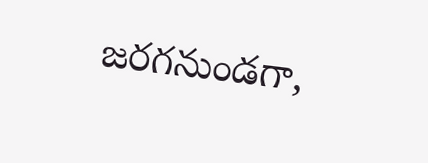జరగనుండగా,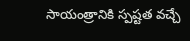సాయంత్రానికి స్పష్టత వచ్చే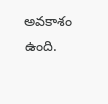అవకాశం ఉంది.